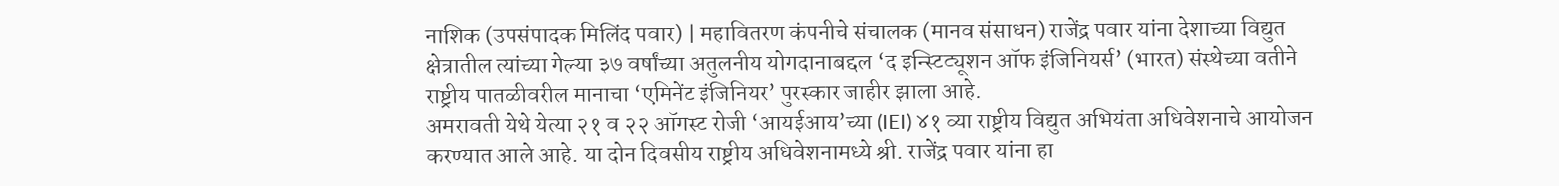नाशिक (उपसंपादक मिलिंद पवार) | महावितरण कंपनीचे संचालक (मानव संसाधन) राजेंद्र पवार यांना देशाच्या विद्युत क्षेत्रातील त्यांच्या गेल्या ३७ वर्षांच्या अतुलनीय योगदानाबद्दल ‘द इन्स्टिट्यूशन ऑफ इंजिनियर्स’ (भारत) संस्थेच्या वतीने राष्ट्रीय पातळीवरील मानाचा ‘एमिनेंट इंजिनियर’ पुरस्कार जाहीर झाला आहे.
अमरावती येथे येत्या २१ व २२ ऑगस्ट रोजी ‘आयईआय’च्या (IEI) ४१ व्या राष्ट्रीय विद्युत अभियंता अधिवेशनाचे आयोजन करण्यात आले आहे. या दोन दिवसीय राष्ट्रीय अधिवेशनामध्ये श्री. राजेंद्र पवार यांना हा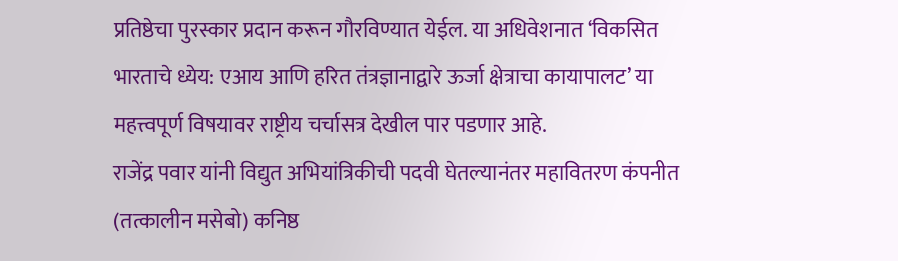प्रतिष्ठेचा पुरस्कार प्रदान करून गौरविण्यात येईल. या अधिवेशनात ‘विकसित भारताचे ध्येय: एआय आणि हरित तंत्रज्ञानाद्वारे ऊर्जा क्षेत्राचा कायापालट’ या महत्त्वपूर्ण विषयावर राष्ट्रीय चर्चासत्र देखील पार पडणार आहे.
राजेंद्र पवार यांनी विद्युत अभियांत्रिकीची पदवी घेतल्यानंतर महावितरण कंपनीत (तत्कालीन मसेबो) कनिष्ठ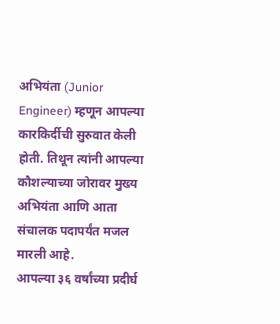अभियंता (Junior Engineer) म्हणून आपल्या कारकिर्दीची सुरुवात केली होती. तिथून त्यांनी आपल्या कौशल्याच्या जोरावर मुख्य अभियंता आणि आता संचालक पदापर्यंत मजल मारली आहे.
आपल्या ३६ वर्षांच्या प्रदीर्घ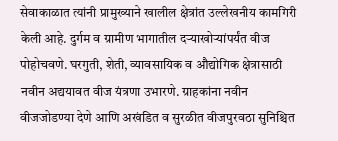सेवाकाळात त्यांनी प्रामुख्याने खालील क्षेत्रांत उल्लेखनीय कामगिरी केली आहे. दुर्गम व ग्रामीण भागातील दऱ्याखोऱ्यांपर्यंत वीज पोहोचवणे. घरगुती, शेती, व्यावसायिक व औद्योगिक क्षेत्रासाठी नवीन अद्ययावत वीज यंत्रणा उभारणे. ग्राहकांना नवीन वीजजोडण्या देणे आणि अखंडित व सुरळीत वीजपुरवठा सुनिश्चित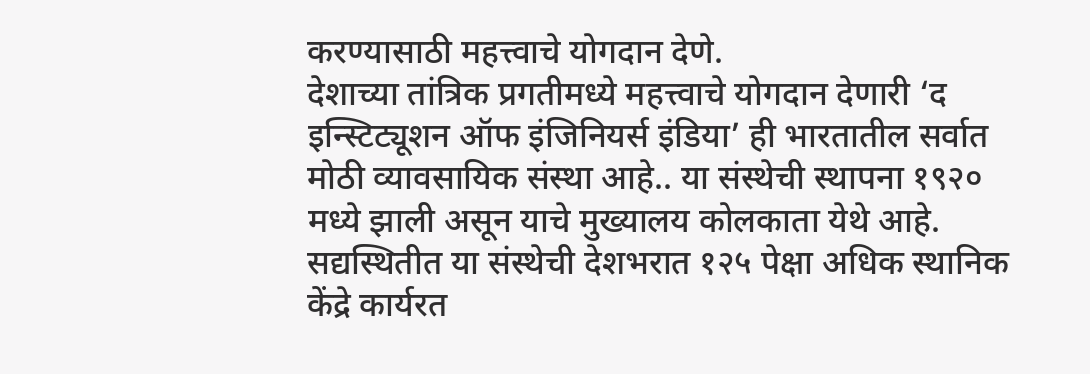करण्यासाठी महत्त्वाचे योगदान देणे.
देशाच्या तांत्रिक प्रगतीमध्ये महत्त्वाचे योगदान देणारी ‘द इन्स्टिट्यूशन ऑफ इंजिनियर्स इंडिया’ ही भारतातील सर्वात मोठी व्यावसायिक संस्था आहे.. या संस्थेची स्थापना १९२० मध्ये झाली असून याचे मुख्यालय कोलकाता येथे आहे. सद्यस्थितीत या संस्थेची देशभरात १२५ पेक्षा अधिक स्थानिक केंद्रे कार्यरत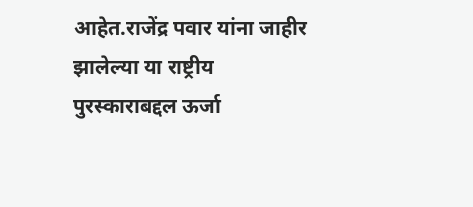आहेत.राजेंद्र पवार यांना जाहीर झालेल्या या राष्ट्रीय पुरस्काराबद्दल ऊर्जा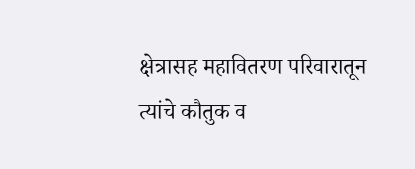क्षेत्रासह महावितरण परिवारातून त्यांचे कौतुक व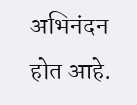अभिनंदन होत आहे.